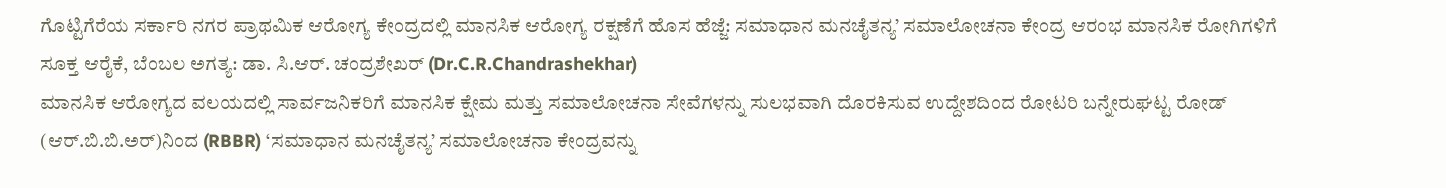ಗೊಟ್ಟಿಗೆರೆಯ ಸರ್ಕಾರಿ ನಗರ ಪ್ರಾಥಮಿಕ ಆರೋಗ್ಯ ಕೇಂದ್ರದಲ್ಲಿ ಮಾನಸಿಕ ಆರೋಗ್ಯ ರಕ್ಷಣೆಗೆ ಹೊಸ ಹೆಜ್ಜೆ: ಸಮಾಧಾನ ಮನಚೈತನ್ಯ’ ಸಮಾಲೋಚನಾ ಕೇಂದ್ರ ಆರಂಭ ಮಾನಸಿಕ ರೋಗಿಗಳಿಗೆ ಸೂಕ್ತ ಆರೈಕೆ, ಬೆಂಬಲ ಅಗತ್ಯ: ಡಾ. ಸಿ.ಆರ್. ಚಂದ್ರಶೇಖರ್ (Dr.C.R.Chandrashekhar)
ಮಾನಸಿಕ ಆರೋಗ್ಯದ ವಲಯದಲ್ಲಿ ಸಾರ್ವಜನಿಕರಿಗೆ ಮಾನಸಿಕ ಕ್ಷೇಮ ಮತ್ತು ಸಮಾಲೋಚನಾ ಸೇವೆಗಳನ್ನು ಸುಲಭವಾಗಿ ದೊರಕಿಸುವ ಉದ್ದೇಶದಿಂದ ರೋಟರಿ ಬನ್ನೇರುಘಟ್ಟ ರೋಡ್ (ಆರ್.ಬಿ.ಬಿ.ಅರ್)ನಿಂದ (RBBR) ‘ಸಮಾಧಾನ ಮನಚೈತನ್ಯ’ ಸಮಾಲೋಚನಾ ಕೇಂದ್ರವನ್ನು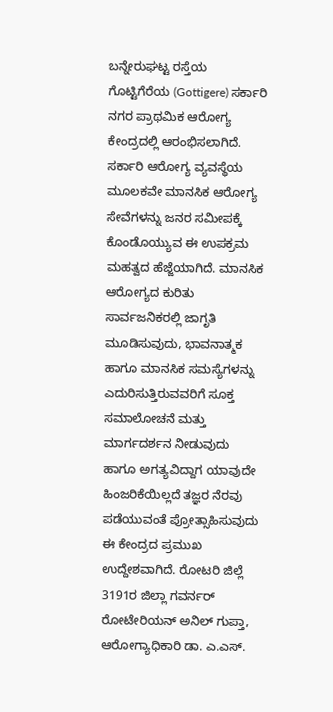ಬನ್ನೇರುಘಟ್ಟ ರಸ್ತೆಯ ಗೊಟ್ಟಿಗೆರೆಯ (Gottigere) ಸರ್ಕಾರಿ ನಗರ ಪ್ರಾಥಮಿಕ ಆರೋಗ್ಯ ಕೇಂದ್ರದಲ್ಲಿ ಆರಂಭಿಸಲಾಗಿದೆ. ಸರ್ಕಾರಿ ಆರೋಗ್ಯ ವ್ಯವಸ್ಥೆಯ ಮೂಲಕವೇ ಮಾನಸಿಕ ಆರೋಗ್ಯ ಸೇವೆಗಳನ್ನು ಜನರ ಸಮೀಪಕ್ಕೆ ಕೊಂಡೊಯ್ಯುವ ಈ ಉಪಕ್ರಮ ಮಹತ್ವದ ಹೆಜ್ಜೆಯಾಗಿದೆ. ಮಾನಸಿಕ ಆರೋಗ್ಯದ ಕುರಿತು ಸಾರ್ವಜನಿಕರಲ್ಲಿ ಜಾಗೃತಿ ಮೂಡಿಸುವುದು, ಭಾವನಾತ್ಮಕ ಹಾಗೂ ಮಾನಸಿಕ ಸಮಸ್ಯೆಗಳನ್ನು ಎದುರಿಸುತ್ತಿರುವವರಿಗೆ ಸೂಕ್ತ ಸಮಾಲೋಚನೆ ಮತ್ತು ಮಾರ್ಗದರ್ಶನ ನೀಡುವುದು ಹಾಗೂ ಅಗತ್ಯವಿದ್ದಾಗ ಯಾವುದೇ ಹಿಂಜರಿಕೆಯಿಲ್ಲದೆ ತಜ್ಞರ ನೆರವು ಪಡೆಯುವಂತೆ ಪ್ರೋತ್ಸಾಹಿಸುವುದು ಈ ಕೇಂದ್ರದ ಪ್ರಮುಖ ಉದ್ದೇಶವಾಗಿದೆ. ರೋಟರಿ ಜಿಲ್ಲೆ 3191ರ ಜಿಲ್ಲಾ ಗವರ್ನರ್ ರೋಟೇರಿಯನ್ ಅನಿಲ್ ಗುಪ್ತಾ, ಆರೋಗ್ಯಾಧಿಕಾರಿ ಡಾ. ಎ.ಎಸ್.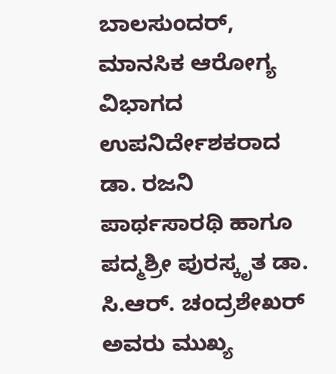ಬಾಲಸುಂದರ್, ಮಾನಸಿಕ ಆರೋಗ್ಯ ವಿಭಾಗದ ಉಪನಿರ್ದೇಶಕರಾದ ಡಾ. ರಜನಿ ಪಾರ್ಥಸಾರಥಿ ಹಾಗೂ ಪದ್ಮಶ್ರೀ ಪುರಸ್ಕೃತ ಡಾ. ಸಿ.ಆರ್. ಚಂದ್ರಶೇಖರ್ ಅವರು ಮುಖ್ಯ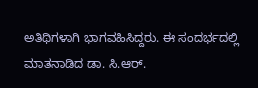ಅತಿಥಿಗಳಾಗಿ ಭಾಗವಹಿಸಿದ್ದರು. ಈ ಸಂದರ್ಭದಲ್ಲಿ ಮಾತನಾಡಿದ ಡಾ. ಸಿ.ಆರ್.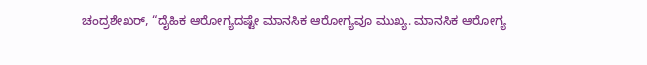ಚಂದ್ರಶೇಖರ್, “ದೈಹಿಕ ಆರೋಗ್ಯದಷ್ಟೇ ಮಾನಸಿಕ ಆರೋಗ್ಯವೂ ಮುಖ್ಯ. ಮಾನಸಿಕ ಆರೋಗ್ಯ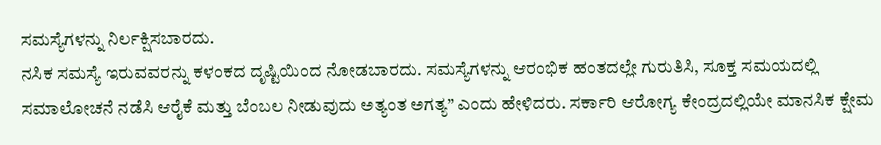ಸಮಸ್ಯೆಗಳನ್ನು ನಿರ್ಲಕ್ಷಿಸಬಾರದು.
ನಸಿಕ ಸಮಸ್ಯೆ ಇರುವವರನ್ನು ಕಳಂಕದ ದೃಷ್ಟಿಯಿಂದ ನೋಡಬಾರದು. ಸಮಸ್ಯೆಗಳನ್ನು ಆರಂಭಿಕ ಹಂತದಲ್ಲೇ ಗುರುತಿಸಿ, ಸೂಕ್ತ ಸಮಯದಲ್ಲಿ ಸಮಾಲೋಚನೆ ನಡೆಸಿ ಆರೈಕೆ ಮತ್ತು ಬೆಂಬಲ ನೀಡುವುದು ಅತ್ಯಂತ ಅಗತ್ಯ” ಎಂದು ಹೇಳಿದರು. ಸರ್ಕಾರಿ ಆರೋಗ್ಯ ಕೇಂದ್ರದಲ್ಲಿಯೇ ಮಾನಸಿಕ ಕ್ಷೇಮ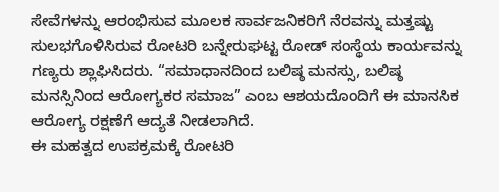ಸೇವೆಗಳನ್ನು ಆರಂಭಿಸುವ ಮೂಲಕ ಸಾರ್ವಜನಿಕರಿಗೆ ನೆರವನ್ನು ಮತ್ತಷ್ಟು ಸುಲಭಗೊಳಿಸಿರುವ ರೋಟರಿ ಬನ್ನೇರುಘಟ್ಟ ರೋಡ್ ಸಂಸ್ಥೆಯ ಕಾರ್ಯವನ್ನು ಗಣ್ಯರು ಶ್ಲಾಘಿಸಿದರು. “ಸಮಾಧಾನದಿಂದ ಬಲಿಷ್ಠ ಮನಸ್ಸು, ಬಲಿಷ್ಠ ಮನಸ್ಸಿನಿಂದ ಆರೋಗ್ಯಕರ ಸಮಾಜ” ಎಂಬ ಆಶಯದೊಂದಿಗೆ ಈ ಮಾನಸಿಕ ಆರೋಗ್ಯ ರಕ್ಷಣೆಗೆ ಆದ್ಯತೆ ನೀಡಲಾಗಿದೆ.
ಈ ಮಹತ್ವದ ಉಪಕ್ರಮಕ್ಕೆ ರೋಟರಿ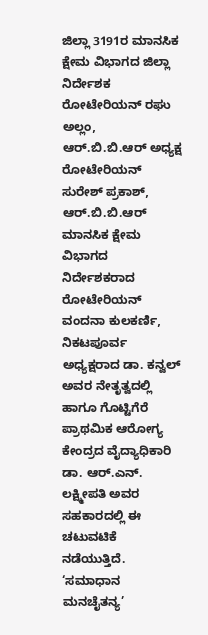ಜಿಲ್ಲಾ 3191ರ ಮಾನಸಿಕ ಕ್ಷೇಮ ವಿಭಾಗದ ಜಿಲ್ಲಾ ನಿರ್ದೇಶಕ ರೋಟೇರಿಯನ್ ರಘು ಅಲ್ಲಂ, ಆರ್.ಬಿ.ಬಿ.ಆರ್ ಅಧ್ಯಕ್ಷ ರೋಟೇರಿಯನ್ ಸುರೇಶ್ ಪ್ರಕಾಶ್, ಆರ್.ಬಿ.ಬಿ.ಆರ್ ಮಾನಸಿಕ ಕ್ಷೇಮ ವಿಭಾಗದ ನಿರ್ದೇಶಕರಾದ ರೋಟೇರಿಯನ್ ವಂದನಾ ಕುಲಕರ್ಣಿ, ನಿಕಟಪೂರ್ವ ಅಧ್ಯಕ್ಷರಾದ ಡಾ. ಕನ್ವಲ್ ಅವರ ನೇತೃತ್ವದಲ್ಲಿ ಹಾಗೂ ಗೊಟ್ಟಿಗೆರೆ ಪ್ರಾಥಮಿಕ ಆರೋಗ್ಯ ಕೇಂದ್ರದ ವೈದ್ಯಾಧಿಕಾರಿ ಡಾ. ಆರ್.ಎನ್. ಲಕ್ಷ್ಮೀಪತಿ ಅವರ ಸಹಕಾರದಲ್ಲಿ ಈ ಚಟುವಟಿಕೆ ನಡೆಯುತ್ತಿದೆ. ‘ಸಮಾಧಾನ ಮನಚೈತನ್ಯ’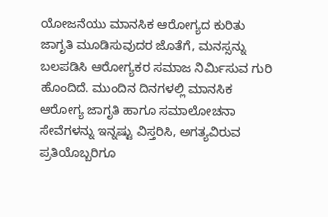ಯೋಜನೆಯು ಮಾನಸಿಕ ಆರೋಗ್ಯದ ಕುರಿತು ಜಾಗೃತಿ ಮೂಡಿಸುವುದರ ಜೊತೆಗೆ, ಮನಸ್ಸನ್ನು ಬಲಪಡಿಸಿ ಆರೋಗ್ಯಕರ ಸಮಾಜ ನಿರ್ಮಿಸುವ ಗುರಿ ಹೊಂದಿದೆ. ಮುಂದಿನ ದಿನಗಳಲ್ಲಿ ಮಾನಸಿಕ ಆರೋಗ್ಯ ಜಾಗೃತಿ ಹಾಗೂ ಸಮಾಲೋಚನಾ ಸೇವೆಗಳನ್ನು ಇನ್ನಷ್ಟು ವಿಸ್ತರಿಸಿ, ಅಗತ್ಯವಿರುವ ಪ್ರತಿಯೊಬ್ಬರಿಗೂ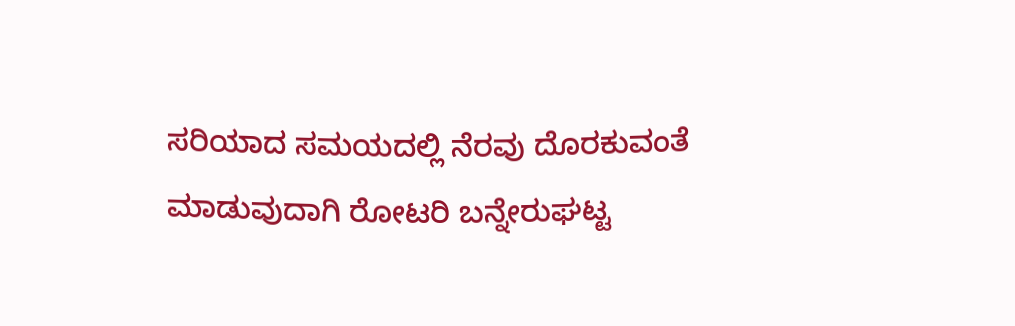ಸರಿಯಾದ ಸಮಯದಲ್ಲಿ ನೆರವು ದೊರಕುವಂತೆ ಮಾಡುವುದಾಗಿ ರೋಟರಿ ಬನ್ನೇರುಘಟ್ಟ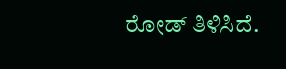ರೋಡ್ ತಿಳಿಸಿದೆ.